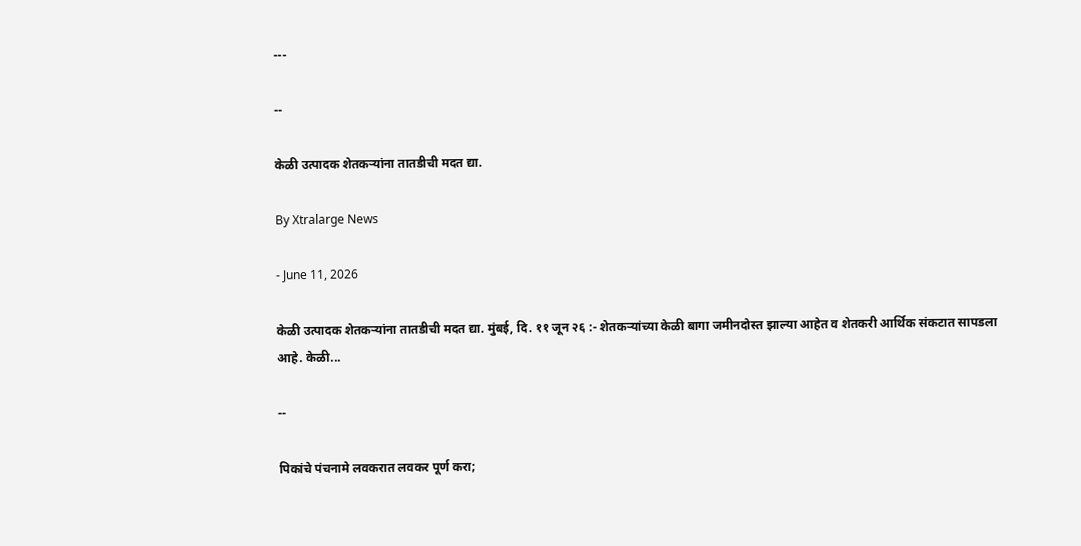---

--

केळी उत्पादक शेतकऱ्यांना तातडीची मदत द्या.

By Xtralarge News

- June 11, 2026

केळी उत्पादक शेतकऱ्यांना तातडीची मदत द्या. मुंबई, दि. ११ जून २६ :- शेतकऱ्यांच्या केळी बागा जमीनदोस्त झाल्या आहेत व शेतकरी आर्थिक संकटात सापडला आहे. केळी...

--

पिकांचे पंचनामे लवकरात लवकर पूर्ण करा;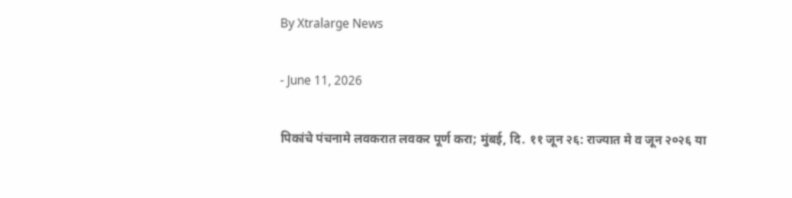By Xtralarge News

- June 11, 2026

पिकांचे पंचनामे लवकरात लवकर पूर्ण करा; मुंबई, दि. ११ जून २६: राज्यात मे व जून २०२६ या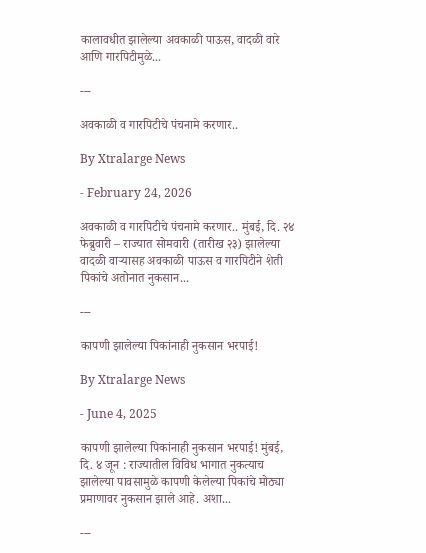कालावधीत झालेल्या अवकाळी पाऊस, वादळी वारे आणि गारपिटीमुळे...

---

अवकाळी व गारपिटीचे पंचनामे करणार..

By Xtralarge News

- February 24, 2026

अवकाळी व गारपिटीचे पंचनामे करणार.. मुंबई, दि. २४ फेब्रुवारी – राज्यात सोमवारी (तारीख २३) झालेल्या वादळी वाऱ्यासह अवकाळी पाऊस व गारपिटीने शेती पिकांचे अतोनात नुकसान...

---

कापणी झालेल्या पिकांनाही नुकसान भरपाई!

By Xtralarge News

- June 4, 2025

कापणी झालेल्या पिकांनाही नुकसान भरपाई! मुंबई, दि. ४ जून : राज्यातील विविध भागात नुकत्याच झालेल्या पावसामुळे कापणी केलेल्या पिकांचे मोठ्या प्रमाणावर नुकसान झाले आहे. अशा...

---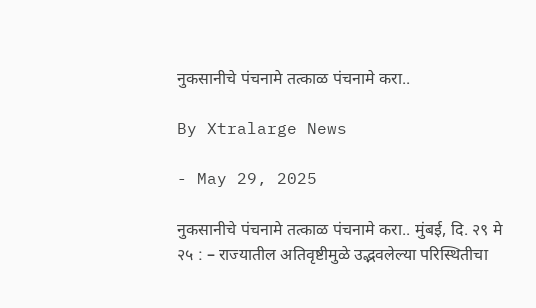नुकसानीचे पंचनामे तत्काळ पंचनामे करा..

By Xtralarge News

- May 29, 2025

नुकसानीचे पंचनामे तत्काळ पंचनामे करा.. मुंबई, दि. २९ मे २५ : – राज्यातील अतिवृष्टीमुळे उद्भवलेल्या परिस्थितीचा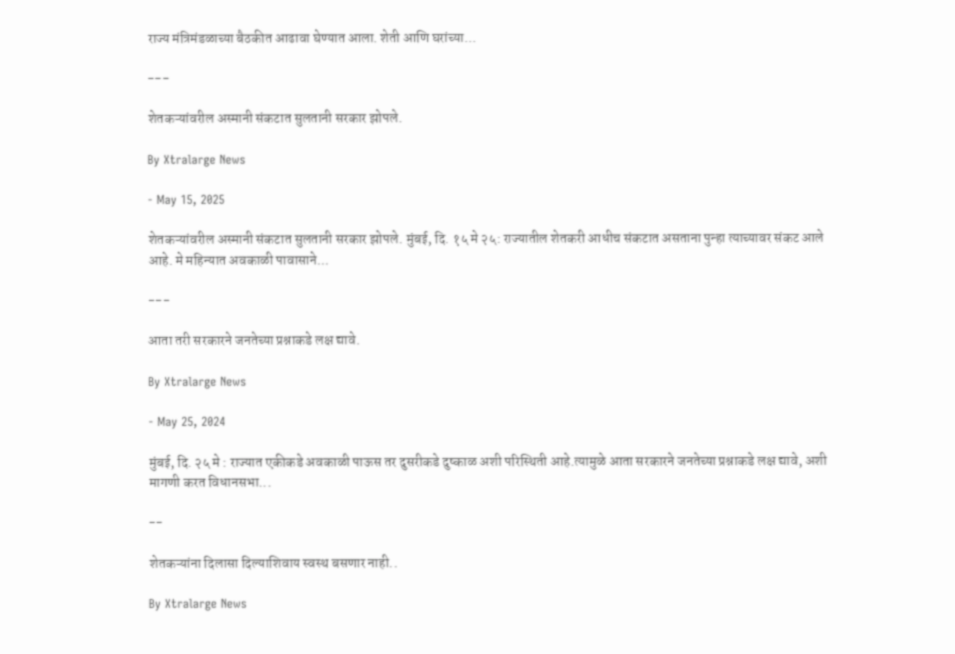राज्य मंत्रिमंडळाच्या बैठकीत आढावा घेण्यात आला. शेती आणि घरांच्या...

---

शेतकऱ्यांवरील अस्मानी संकटात सुलतानी सरकार झोपले.

By Xtralarge News

- May 15, 2025

शेतकऱ्यांवरील अस्मानी संकटात सुलतानी सरकार झोपले. मुंबई, दि. १५ मे २५: राज्यातील शेतकरी आधीच संकटात असताना पुन्हा त्याच्यावर संकट आले आहे. मे महिन्यात अवकाळी पावासाने...

---

आता तरी सरकारने जनतेच्या प्रश्नाकडे लक्ष द्यावे.

By Xtralarge News

- May 25, 2024

मुंबई, दि. २५ मे : राज्यात एकीकडे अवकाळी पाऊस तर दुसरीकडे दुष्काळ अशी परिस्थिती आहे.त्यामुळे आता सरकारने जनतेच्या प्रश्नाकडे लक्ष द्यावे, अशी मागणी करत विधानसभा...

--

शेतकऱ्यांना दिलासा दिल्याशिवाय स्वस्थ बसणार नाही..

By Xtralarge News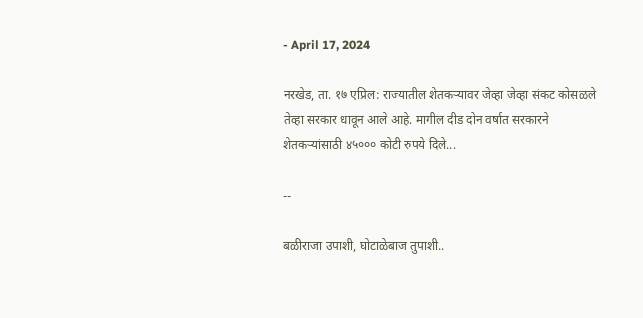- April 17, 2024

नरखेड, ता. १७ एप्रिल: राज्यातील शेतकऱ्यावर जेव्हा जेव्हा संकट कोसळले तेव्हा सरकार धावून आले आहे. मागील दीड दोन वर्षात सरकारने शेतकऱ्यांसाठी ४५००० कोटी रुपये दिले...

--

बळीराजा उपाशी, घोटाळेबाज तुपाशी..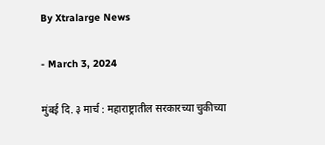By Xtralarge News

- March 3, 2024

मुंबई दि. ३ मार्च : महाराष्ट्रातील सरकारच्या चुकीच्या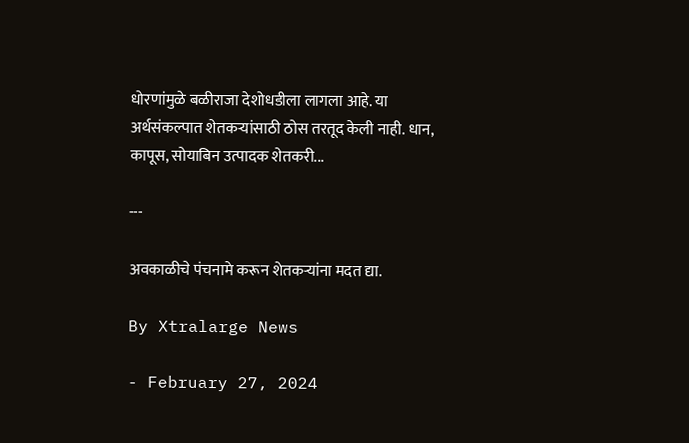धोरणांमुळे बळीराजा देशोधडीला लागला आहे. या अर्थसंकल्पात शेतकऱ्यांसाठी ठोस तरतूद केली नाही. धान, कापूस, सोयाबिन उत्पादक शेतकरी...

---

अवकाळीचे पंचनामे करून शेतकऱ्यांना मदत द्या.

By Xtralarge News

- February 27, 2024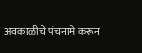अवकाळीचे पंचनामे करून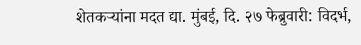शेतकऱ्यांना मदत द्या. मुंबई, दि. २७ फेब्रुवारी: विदर्भ,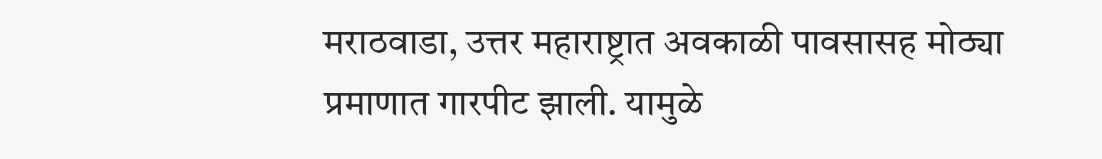मराठवाडा, उत्तर महाराष्ट्रात अवकाळी पावसासह मोठ्या प्रमाणात गारपीट झाली. यामुळे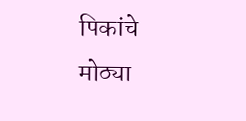पिकांचे मोठ्या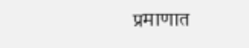प्रमाणात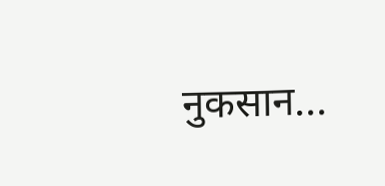नुकसान...